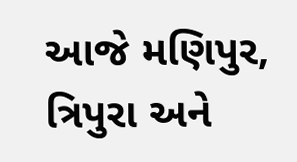આજે મણિપુર, ત્રિપુરા અને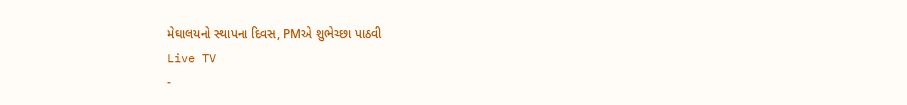મેઘાલયનો સ્થાપના દિવસ, PMએ શુભેચ્છા પાઠવી
Live TV
-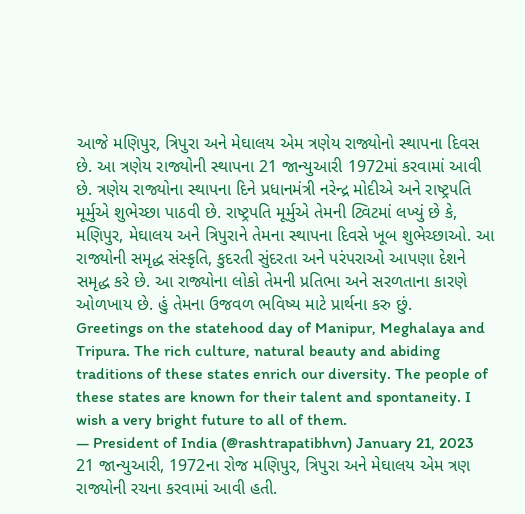આજે મણિપુર, ત્રિપુરા અને મેઘાલય એમ ત્રણેય રાજ્યોનો સ્થાપના દિવસ છે. આ ત્રણેય રાજ્યોની સ્થાપના 21 જાન્યુઆરી 1972માં કરવામાં આવી છે. ત્રણેય રાજ્યોના સ્થાપના દિને પ્રધાનમંત્રી નરેન્દ્ર મોદીએ અને રાષ્ટ્રપતિ મૂર્મુએ શુભેચ્છા પાઠવી છે. રાષ્ટ્રપતિ મૂર્મુએ તેમની ટ્વિટમાં લખ્યું છે કે, મણિપુર, મેઘાલય અને ત્રિપુરાને તેમના સ્થાપના દિવસે ખૂબ શુભેચ્છાઓ. આ રાજ્યોની સમૃદ્ધ સંસ્કૃતિ, કુદરતી સુંદરતા અને પરંપરાઓ આપણા દેશને સમૃદ્ધ કરે છે. આ રાજ્યોના લોકો તેમની પ્રતિભા અને સરળતાના કારણે ઓળખાય છે. હું તેમના ઉજવળ ભવિષ્ય માટે પ્રાર્થના કરુ છું.
Greetings on the statehood day of Manipur, Meghalaya and Tripura. The rich culture, natural beauty and abiding traditions of these states enrich our diversity. The people of these states are known for their talent and spontaneity. I wish a very bright future to all of them.
— President of India (@rashtrapatibhvn) January 21, 2023
21 જાન્યુઆરી, 1972ના રોજ મણિપુર, ત્રિપુરા અને મેઘાલય એમ ત્રણ રાજ્યોની રચના કરવામાં આવી હતી.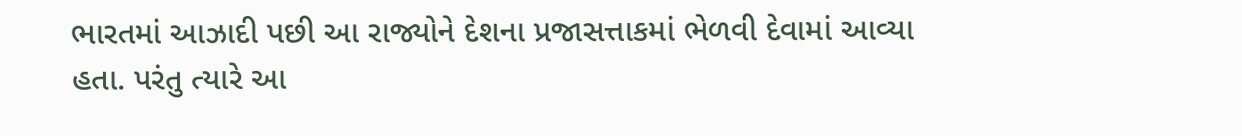ભારતમાં આઝાદી પછી આ રાજ્યોને દેશના પ્રજાસત્તાકમાં ભેળવી દેવામાં આવ્યા હતા. પરંતુ ત્યારે આ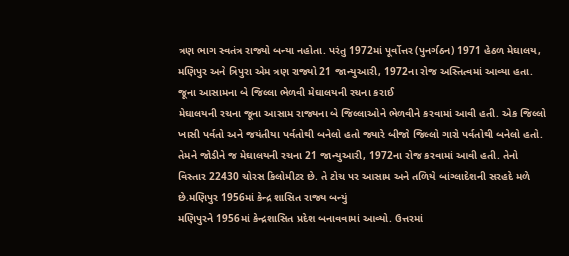ત્રણ ભાગ સ્વતંત્ર રાજ્યો બન્યા નહોતા. પરંતુ 1972માં પૂર્વોત્તર (પુનર્ગઠન) 1971 હેઠળ મેઘાલય, મણિપુર અને ત્રિપુરા એમ ત્રણ રાજ્યો 21 જાન્યુઆરી, 1972ના રોજ અસ્તિત્વમાં આવ્યા હતા.
જૂના આસામના બે જિલ્લા ભેળવી મેઘાલયની રચના કરાઈ
મેઘાલયની રચના જૂના આસામ રાજ્યના બે જિલ્લાઓને ભેળવીને કરવામાં આવી હતી. એક જિલ્લો ખાસી પર્વતો અને જયંતીયા પર્વતોથી બનેલો હતો જ્યારે બીજો જિલ્લો ગારો પર્વતોથી બનેલો હતો. તેમને જોડીને જ મેઘાલયની રચના 21 જાન્યુઆરી, 1972ના રોજ કરવામાં આવી હતી. તેનો વિસ્તાર 22430 ચોરસ કિલોમીટર છે. તે ટોચ પર આસામ અને તળિયે બાંગ્લાદેશની સરહદે મળે છે.મણિપુર 1956માં કેન્દ્ર શાસિત રાજ્ય બન્યું
મણિપુરને 1956માં કેન્દ્રશાસિત પ્રદેશ બનાવવામાં આવ્યો. ઉત્તરમાં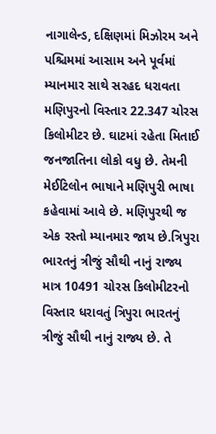નાગાલેન્ડ, દક્ષિણમાં મિઝોરમ અને પશ્ચિમમાં આસામ અને પૂર્વમાં મ્યાનમાર સાથે સરહદ ધરાવતા મણિપુરનો વિસ્તાર 22.347 ચોરસ કિલોમીટર છે. ઘાટમાં રહેતા મિતાઈ જનજાતિના લોકો વધુ છે. તેમની મેઈટિલોન ભાષાને મણિપુરી ભાષા કહેવામાં આવે છે. મણિપુરથી જ એક રસ્તો મ્યાનમાર જાય છે.ત્રિપુરા ભારતનું ત્રીજું સૌથી નાનું રાજ્ય
માત્ર 10491 ચોરસ કિલોમીટરનો વિસ્તાર ધરાવતું ત્રિપુરા ભારતનું ત્રીજું સૌથી નાનું રાજ્ય છે. તે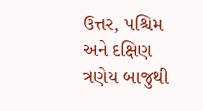ઉત્તર, પશ્ચિમ અને દક્ષિણ ત્રણેય બાજુથી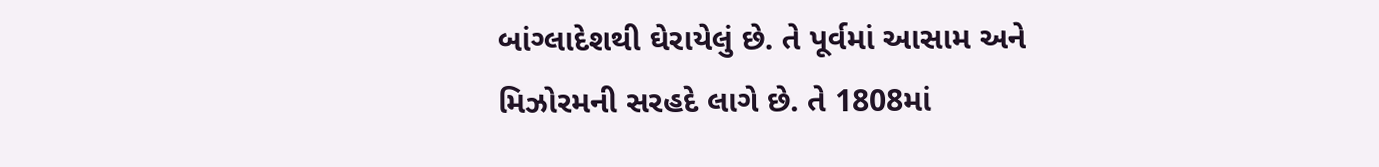બાંગ્લાદેશથી ઘેરાયેલું છે. તે પૂર્વમાં આસામ અને મિઝોરમની સરહદે લાગે છે. તે 1808માં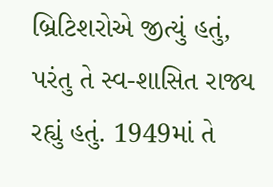બ્રિટિશરોએ જીત્યું હતું, પરંતુ તે સ્વ-શાસિત રાજ્ય રહ્યું હતું. 1949માં તે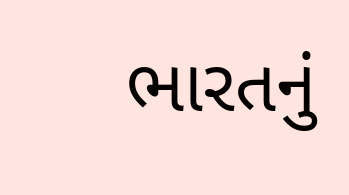ભારતનું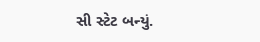સી સ્ટેટ બન્યું.